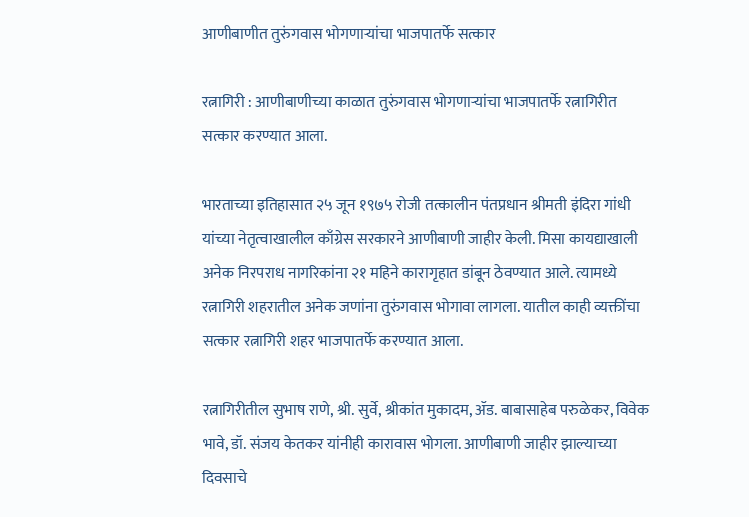आणीबाणीत तुरुंगवास भोगणाऱ्यांचा भाजपातर्फे सत्कार

रत्नागिरी : आणीबाणीच्या काळात तुरुंगवास भोगणाऱ्यांचा भाजपातर्फे रत्नागिरीत सत्कार करण्यात आला.

भारताच्या इतिहासात २५ जून १९७५ रोजी तत्कालीन पंतप्रधान श्रीमती इंदिरा गांधी यांच्या नेतृत्वाखालील काँग्रेस सरकारने आणीबाणी जाहीर केली. मिसा कायद्याखाली अनेक निरपराध नागरिकांना २१ महिने कारागृहात डांबून ठेवण्यात आले. त्यामध्ये रत्नागिरी शहरातील अनेक जणांना तुरुंगवास भोगावा लागला. यातील काही व्यक्तींचा सत्कार रत्नागिरी शहर भाजपातर्फे करण्यात आला.

रत्नागिरीतील सुभाष राणे, श्री. सुर्वे, श्रीकांत मुकादम, ॲड. बाबासाहेब परुळेकर, विवेक भावे, डॉ. संजय केतकर यांनीही कारावास भोगला. आणीबाणी जाहीर झाल्याच्या दिवसाचे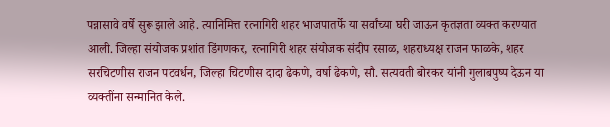पन्नासावे वर्षे सुरू झाले आहे. त्यानिमित्त रत्नागिरी शहर भाजपातर्फे या सर्वांच्या घरी जाऊन कृतज्ञता व्यक्त करण्यात आली. जिल्हा संयोजक प्रशांत डिंगणकर, रत्नागिरी शहर संयोजक संदीप रसाळ, शहराध्यक्ष राजन फाळके, शहर सरचिटणीस राजन पटवर्धन, जिल्हा चिटणीस दादा ढेकणे, वर्षा ढेकणे, सौ. सत्यवती बोरकर यांनी गुलाबपुष्प देऊन या व्यक्तींना सन्मानित केले.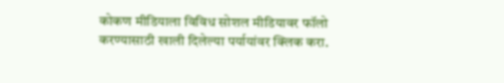कोकण मीडियाला विविध सोशल मीडियावर फॉलो करण्यासाठी खाली दिलेल्या पर्यायांवर क्लिक करा.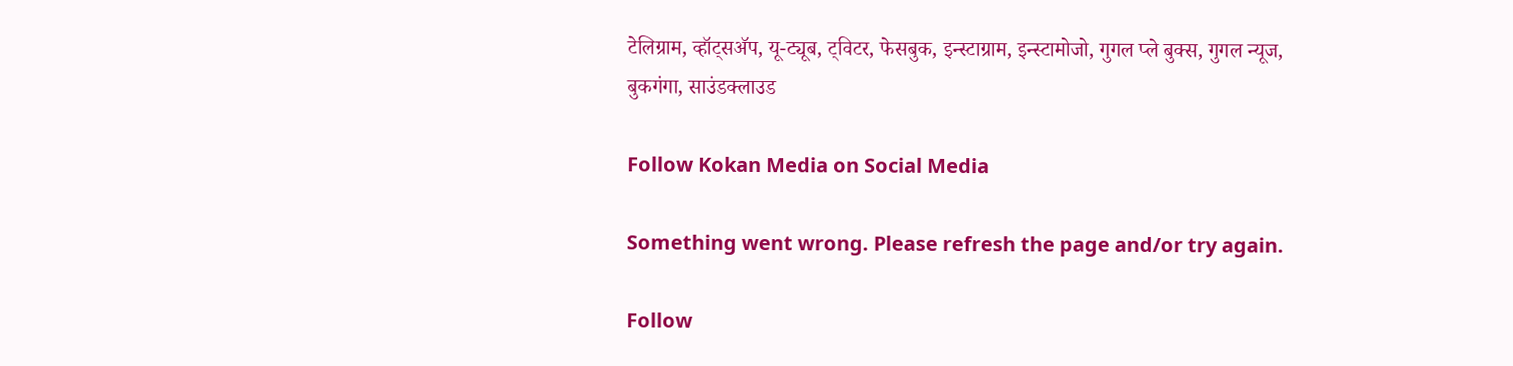टेलिग्राम, व्हॉट्सॲप, यू-ट्यूब, ट्विटर, फेसबुक, इन्स्टाग्राम, इन्स्टामोजो, गुगल प्ले बुक्स, गुगल न्यूज, बुकगंगा, साउंडक्लाउड

Follow Kokan Media on Social Media

Something went wrong. Please refresh the page and/or try again.

Follow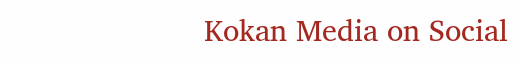Kokan Media on Social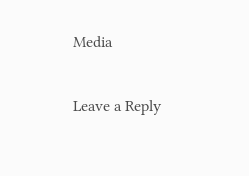Media

Leave a Reply